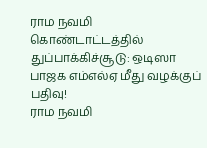ராம நவமி கொண்டாட்டத்தில் துப்பாக்கிச்சூடு: ஒடிஸா பாஜக எம்எல்ஏ மீது வழக்குப் பதிவு!
ராம நவமி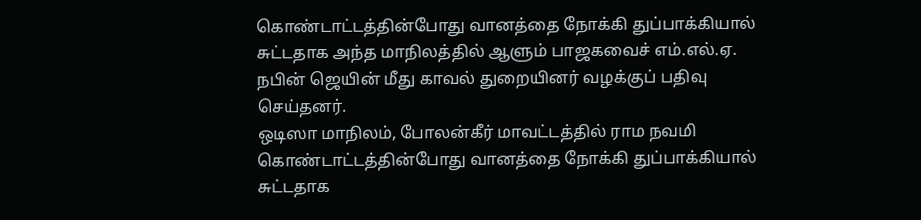கொண்டாட்டத்தின்போது வானத்தை நோக்கி துப்பாக்கியால் சுட்டதாக அந்த மாநிலத்தில் ஆளும் பாஜகவைச் எம்.எல்.ஏ. நபின் ஜெயின் மீது காவல் துறையினர் வழக்குப் பதிவு செய்தனர்.
ஒடிஸா மாநிலம், போலன்கீர் மாவட்டத்தில் ராம நவமி கொண்டாட்டத்தின்போது வானத்தை நோக்கி துப்பாக்கியால் சுட்டதாக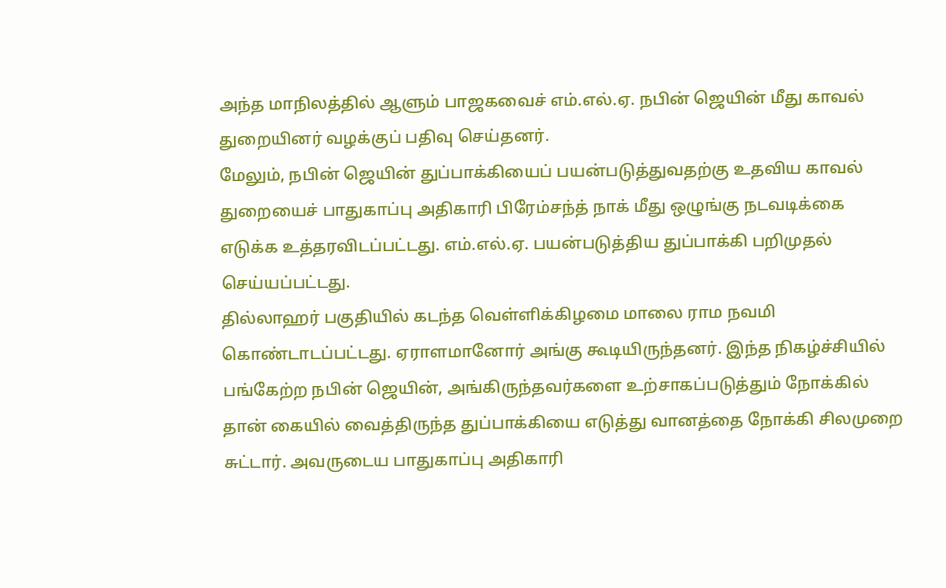அந்த மாநிலத்தில் ஆளும் பாஜகவைச் எம்.எல்.ஏ. நபின் ஜெயின் மீது காவல் துறையினர் வழக்குப் பதிவு செய்தனர்.
மேலும், நபின் ஜெயின் துப்பாக்கியைப் பயன்படுத்துவதற்கு உதவிய காவல் துறையைச் பாதுகாப்பு அதிகாரி பிரேம்சந்த் நாக் மீது ஒழுங்கு நடவடிக்கை எடுக்க உத்தரவிடப்பட்டது. எம்.எல்.ஏ. பயன்படுத்திய துப்பாக்கி பறிமுதல் செய்யப்பட்டது.
தில்லாஹர் பகுதியில் கடந்த வெள்ளிக்கிழமை மாலை ராம நவமி கொண்டாடப்பட்டது. ஏராளமானோர் அங்கு கூடியிருந்தனர். இந்த நிகழ்ச்சியில் பங்கேற்ற நபின் ஜெயின், அங்கிருந்தவர்களை உற்சாகப்படுத்தும் நோக்கில் தான் கையில் வைத்திருந்த துப்பாக்கியை எடுத்து வானத்தை நோக்கி சிலமுறை சுட்டார். அவருடைய பாதுகாப்பு அதிகாரி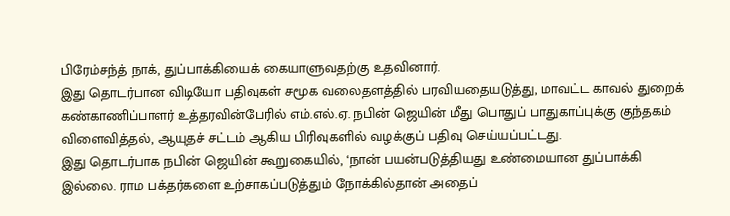பிரேம்சந்த் நாக், துப்பாக்கியைக் கையாளுவதற்கு உதவினார்.
இது தொடர்பான விடியோ பதிவுகள் சமூக வலைதளத்தில் பரவியதையடுத்து, மாவட்ட காவல் துறைக் கண்காணிப்பாளர் உத்தரவின்பேரில் எம்.எல்.ஏ. நபின் ஜெயின் மீது பொதுப் பாதுகாப்புக்கு குந்தகம் விளைவித்தல், ஆயுதச் சட்டம் ஆகிய பிரிவுகளில் வழக்குப் பதிவு செய்யப்பட்டது.
இது தொடர்பாக நபின் ஜெயின் கூறுகையில், ‘நான் பயன்படுத்தியது உண்மையான துப்பாக்கி இல்லை. ராம பக்தர்களை உற்சாகப்படுத்தும் நோக்கில்தான் அதைப்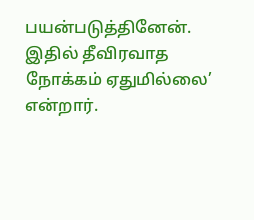பயன்படுத்தினேன். இதில் தீவிரவாத நோக்கம் ஏதுமில்லை’ என்றார்.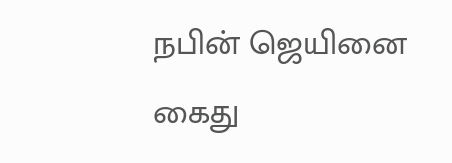நபின் ஜெயினை கைது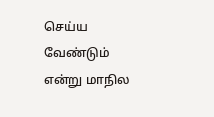செய்ய வேண்டும் என்று மாநில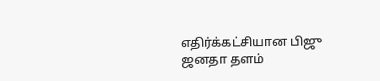எதிர்க்கட்சியான பிஜு ஜனதா தளம்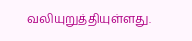வலியுறுத்தியுள்ளது.